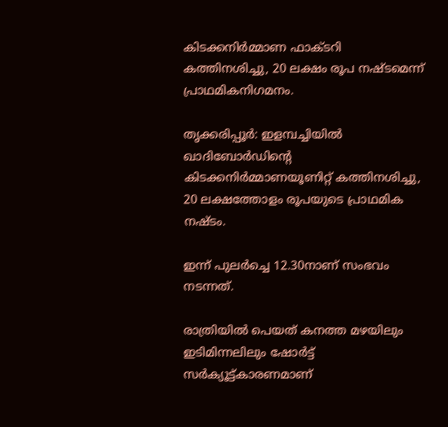കിടക്കനിര്‍മ്മാണ ഫാക്ടറി കത്തിനശിച്ചു, 20 ലക്ഷം രൂപ നഷ്ടമെന്ന് പ്രാഥമികനിഗമനം.

തൃക്കരിപ്പൂര്‍: ഇളമ്പച്ചിയില്‍ ഖാദിബോര്‍ഡിന്റെ കിടക്കനിര്‍മ്മാണയൂണിറ്റ് കത്തിനശിച്ചു, 20 ലക്ഷത്തോളം രൂപയുടെ പ്രാഥമിക നഷ്ടം.

ഇന്ന് പുലര്‍ച്ചെ 12.30നാണ് സംഭവം നടന്നത്.

രാത്രിയില്‍ പെയത് കനത്ത മഴയിലും ഇടിമിന്നലിലും ഷോര്‍ട്ട് സര്‍ക്യൂട്ട്കാരണമാണ്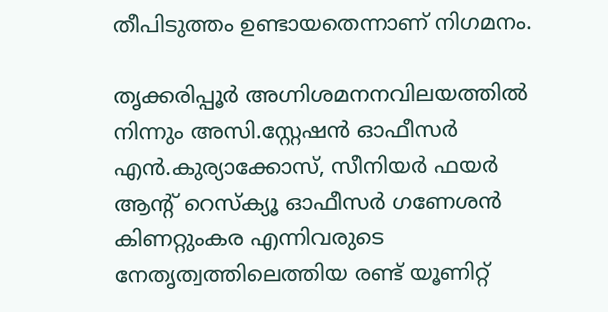തീപിടുത്തം ഉണ്ടായതെന്നാണ് നിഗമനം.

തൃക്കരിപ്പൂര്‍ അഗ്നിശമനനവിലയത്തില്‍ നിന്നും അസി.സ്റ്റേഷന്‍ ഓഫീസര്‍ എന്‍.കുര്യാക്കോസ്, സീനിയര്‍ ഫയര്‍ ആന്റ് റെസ്‌ക്യൂ ഓഫീസര്‍ ഗണേശന്‍ കിണറ്റുംകര എന്നിവരുടെ നേതൃത്വത്തിലെത്തിയ രണ്ട് യൂണിറ്റ്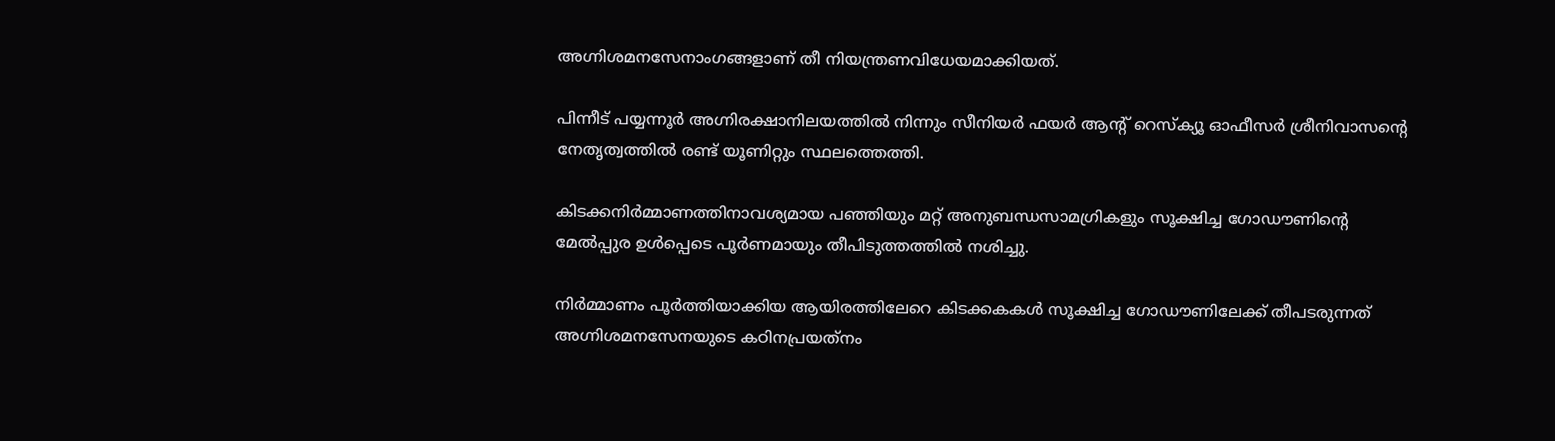അഗ്നിശമനസേനാംഗങ്ങളാണ് തീ നിയന്ത്രണവിധേയമാക്കിയത്.

പിന്നീട് പയ്യന്നൂര്‍ അഗ്നിരക്ഷാനിലയത്തില്‍ നിന്നും സീനിയര്‍ ഫയര്‍ ആന്റ് റെസ്‌ക്യൂ ഓഫീസര്‍ ശ്രീനിവാസന്റെ നേതൃത്വത്തില്‍ രണ്ട് യൂണിറ്റും സ്ഥലത്തെത്തി.

കിടക്കനിര്‍മ്മാണത്തിനാവശ്യമായ പഞ്ഞിയും മറ്റ് അനുബന്ധസാമഗ്രികളും സൂക്ഷിച്ച ഗോഡൗണിന്റെ മേല്‍പ്പുര ഉള്‍പ്പെടെ പൂര്‍ണമായും തീപിടുത്തത്തില്‍ നശിച്ചു.

നിര്‍മ്മാണം പൂര്‍ത്തിയാക്കിയ ആയിരത്തിലേറെ കിടക്കകകള്‍ സൂക്ഷിച്ച ഗോഡൗണിലേക്ക് തീപടരുന്നത് അഗ്നിശമനസേനയുടെ കഠിനപ്രയത്‌നം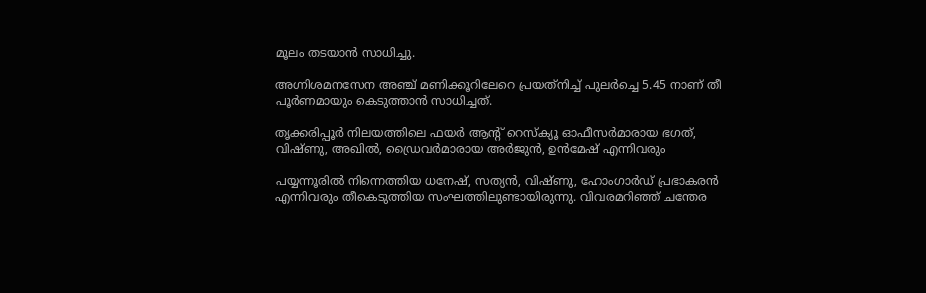മൂലം തടയാന്‍ സാധിച്ചു.

അഗ്നിശമനസേന അഞ്ച് മണിക്കൂറിലേറെ പ്രയത്‌നിച്ച് പുലര്‍ച്ചെ 5.45 നാണ് തീ പൂര്‍ണമായും കെടുത്താന്‍ സാധിച്ചത്.

തൃക്കരിപ്പൂര്‍ നിലയത്തിലെ ഫയര്‍ ആന്റ് റെസ്‌ക്യൂ ഓഫീസര്‍മാരായ ഭഗത്, വിഷ്ണു, അഖില്‍, ഡ്രൈവര്‍മാരായ അര്‍ജുന്‍, ഉന്‍മേഷ് എന്നിവരും

പയ്യന്നൂരില്‍ നിന്നെത്തിയ ധനേഷ്, സത്യന്‍, വിഷ്ണു, ഹോംഗാര്‍ഡ് പ്രഭാകരന്‍ എന്നിവരും തീകെടുത്തിയ സംഘത്തിലുണ്ടായിരുന്നു. വിവരമറിഞ്ഞ് ചന്തേര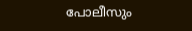പോലീസും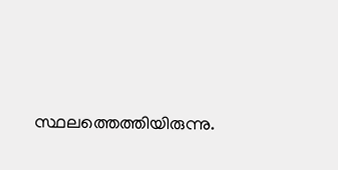സ്ഥലത്തെത്തിയിരുന്നു.